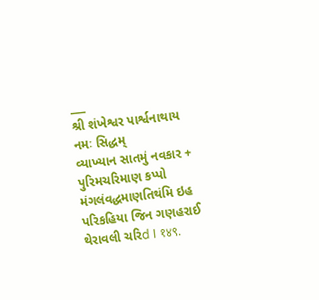___
શ્રી શંખેશ્વર પાર્શ્વનાથાય નમઃ સિદ્ધમ્
વ્યાખ્યાન સાતમું નવકાર + પુરિમચરિમાણ કપ્પો મંગલંવદ્ધમાણતિથંમિ ઇહ પરિકહિયા જિન ગણહરાઈ થેરાવલી ચરિd I १४९.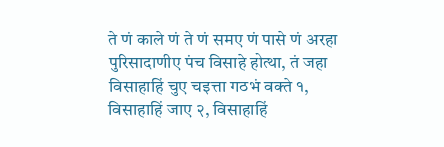ते णं काले णं ते णं समए णं पासे णं अरहा पुरिसादाणीए पंच विसाहे होत्था, तं जहा विसाहाहिं चुए चइत्ता गठभं वक्ते १, विसाहाहिं जाए २, विसाहाहिं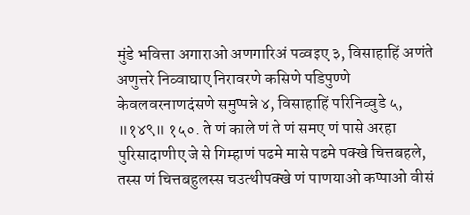मुंडे भवित्ता अगाराओ अणगारिअं पव्वइए ३, विसाहाहिं अणंते अणुत्तरे निव्वाघाए निरावरणे कसिणे पडिपुण्णे केवलवरनाणदंसणे समुप्पन्ने ४, विसाहाहिं परिनिव्वुडे ५, ॥१४९॥ १५०. ते णं काले णं ते णं समए णं पासे अरहा पुरिसादाणीए जे से गिम्हाणं पढमे मासे पढमे पक्खे चित्तबहले, तस्स णं चित्तबहुलस्स चउत्थीपक्खे णं पाणयाओ कप्पाओ वीसं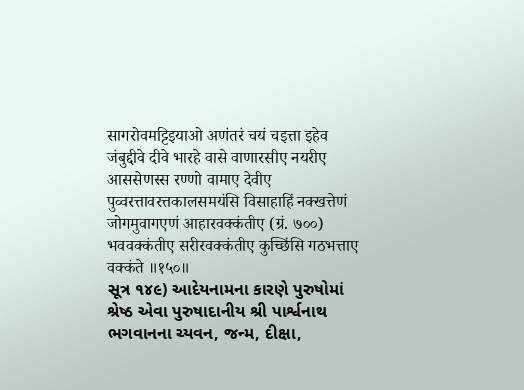सागरोवमट्टिइयाओ अणंतरं चयं चइत्ता इहेव जंबुद्दीवे दीवे भारहे वासे वाणारसीए नयरीए आससेणस्स रण्णो वामाए देवीए पुव्वरत्तावरत्तकालसमयंसि विसाहाहिं नक्खत्तेणं जोगमुवागएणं आहारवक्कंतीए (ग्रं. ७००) भववक्कंतीए सरीरवक्कंतीए कुच्छिंसि गठभत्ताए वक्कंते ॥१५०॥
સૂત્ર ૧૪૯) આદેયનામના કારણે પુરુષોમાં શ્રેષ્ઠ એવા પુરુષાદાનીય શ્રી પાર્શ્વનાથ ભગવાનના ચ્યવન, જન્મ, દીક્ષા,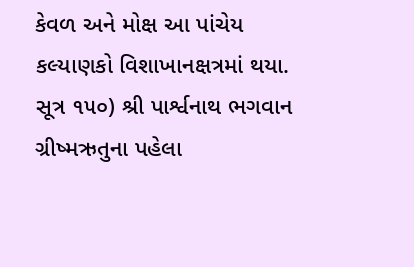કેવળ અને મોક્ષ આ પાંચેય કલ્યાણકો વિશાખાનક્ષત્રમાં થયા.
સૂત્ર ૧૫૦) શ્રી પાર્શ્વનાથ ભગવાન ગ્રીષ્મઋતુના પહેલા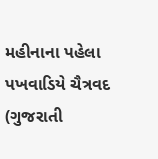મહીનાના પહેલા પખવાડિયે ચૈત્રવદ (ગુજરાતી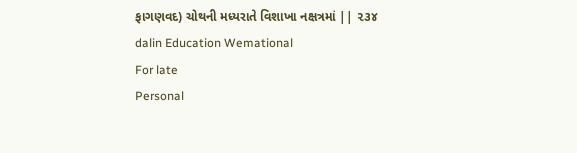ફાગણવદ) ચોથની મધ્યરાતે વિશાખા નક્ષત્રમાં || ૨૩૪
dalin Education Wemational
For late
Personal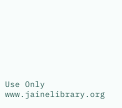Use Only
www.jainelibrary.org